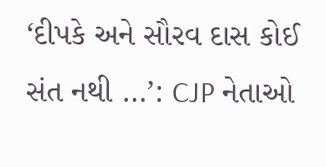‘દીપકે અને સૌરવ દાસ કોઈ સંત નથી …’: CJP નેતાઓ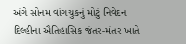અંગે સોનમ વાંગચુકનું મોટું નિવેદન
દિલ્હીના ઐતિહાસિક જંતર-મંતર ખાતે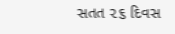સતત ૨૬ દિવસ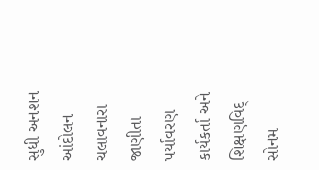સુધી અનશન આંદોલન ચલાવનારા જાણીતા પર્યાવરણ કાર્યકર્તા અને શિક્ષણવિદ્ સોનમ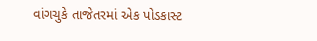વાંગચુકે તાજેતરમાં એક પોડકાસ્ટ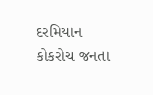દરમિયાન કોકરોચ જનતા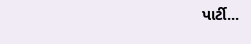પાર્ટી...